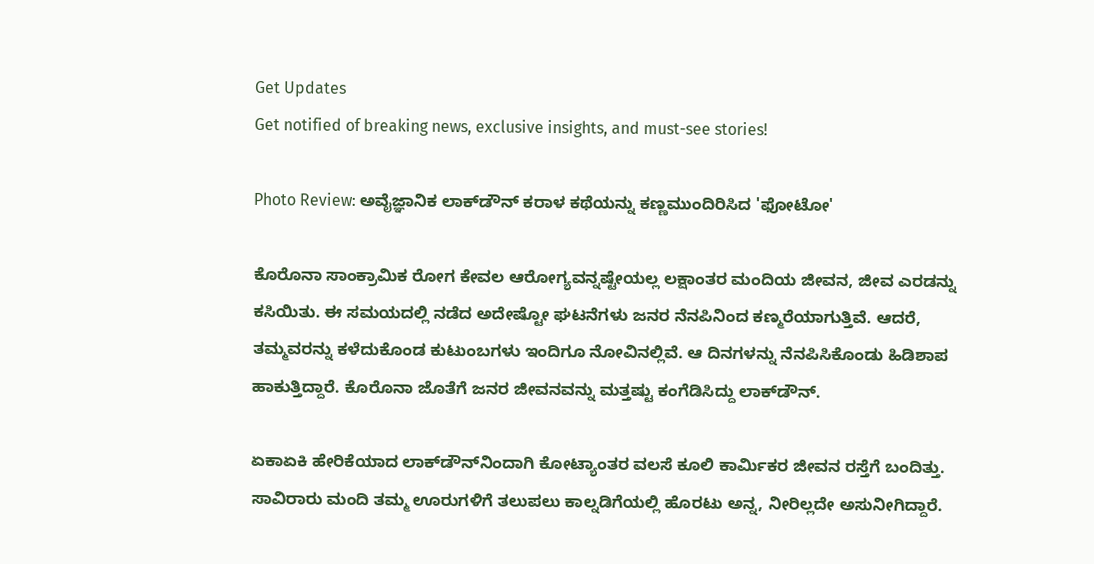Get Updates
Get notified of breaking news, exclusive insights, and must-see stories!

Photo Review: ಅವೈಜ್ಞಾನಿಕ ಲಾಕ್‌ಡೌನ್ ಕರಾಳ ಕಥೆಯನ್ನು ಕಣ್ಣಮುಂದಿರಿಸಿದ 'ಫೋಟೋ'

ಕೊರೊನಾ ಸಾಂಕ್ರಾಮಿಕ ರೋಗ ಕೇವಲ ಆರೋಗ್ಯವನ್ನಷ್ಟೇಯಲ್ಲ ಲಕ್ಷಾಂತರ ಮಂದಿಯ ಜೀವನ, ಜೀವ ಎರಡನ್ನು ಕಸಿಯಿತು. ಈ ಸಮಯದಲ್ಲಿ ನಡೆದ ಅದೇಷ್ಟೋ ಘಟನೆಗಳು ಜನರ ನೆನಪಿನಿಂದ ಕಣ್ಮರೆಯಾಗುತ್ತಿವೆ. ಆದರೆ, ತಮ್ಮವರನ್ನು ಕಳೆದುಕೊಂಡ ಕುಟುಂಬಗಳು ಇಂದಿಗೂ ನೋವಿನಲ್ಲಿವೆ. ಆ ದಿನಗಳನ್ನು ನೆನಪಿಸಿಕೊಂಡು ಹಿಡಿಶಾಪ ಹಾಕುತ್ತಿದ್ದಾರೆ. ಕೊರೊನಾ ಜೊತೆಗೆ ಜನರ ಜೀವನವನ್ನು ಮತ್ತಷ್ಟು ಕಂಗೆಡಿಸಿದ್ದು ಲಾಕ್‌ಡೌನ್.

ಏಕಾಏಕಿ ಹೇರಿಕೆಯಾದ ಲಾಕ್‌ಡೌನ್‌ನಿಂದಾಗಿ ಕೋಟ್ಯಾಂತರ ವಲಸೆ ಕೂಲಿ ಕಾರ್ಮಿಕರ ಜೀವನ ರಸ್ತೆಗೆ ಬಂದಿತ್ತು. ಸಾವಿರಾರು ಮಂದಿ ತಮ್ಮ ಊರುಗಳಿಗೆ ತಲುಪಲು ಕಾಲ್ನಡಿಗೆಯಲ್ಲಿ ಹೊರಟು ಅನ್ನ, ನೀರಿಲ್ಲದೇ ಅಸುನೀಗಿದ್ದಾರೆ.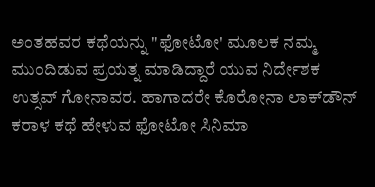ಅಂತಹವರ ಕಥೆಯನ್ನು "ಫೋಟೋ' ಮೂಲಕ ನಮ್ಮ ಮುಂದಿಡುವ ಪ್ರಯತ್ನ ಮಾಡಿದ್ದಾರೆ ಯುವ ನಿರ್ದೇಶಕ ಉತ್ಸವ್ ಗೋನಾವರ. ಹಾಗಾದರೇ ಕೊರೋನಾ ಲಾಕ್‌ಡೌನ್ ಕರಾಳ ಕಥೆ ಹೇಳುವ ಫೋಟೋ ಸಿನಿಮಾ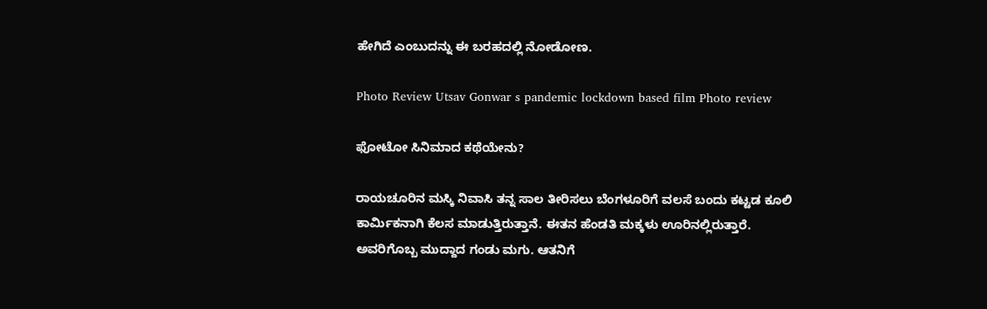ಹೇಗಿದೆ ಎಂಬುದನ್ನು ಈ ಬರಹದಲ್ಲಿ ನೋಡೋಣ.

Photo Review Utsav Gonwar s pandemic lockdown based film Photo review

ಫೋಟೋ ಸಿನಿಮಾದ ಕಥೆಯೇನು?

ರಾಯಚೂರಿನ ಮಸ್ಕಿ ನಿವಾಸಿ ತನ್ನ ಸಾಲ ತೀರಿಸಲು ಬೆಂಗಳೂರಿಗೆ ವಲಸೆ ಬಂದು ಕಟ್ಟಡ ಕೂಲಿ ಕಾರ್ಮಿಕನಾಗಿ ಕೆಲಸ ಮಾಡುತ್ತಿರುತ್ತಾನೆ. ಈತನ ಹೆಂಡತಿ ಮಕ್ಕಳು ಊರಿನಲ್ಲಿರುತ್ತಾರೆ. ಅವರಿಗೊಬ್ಬ ಮುದ್ದಾದ ಗಂಡು ಮಗು. ಆತನಿಗೆ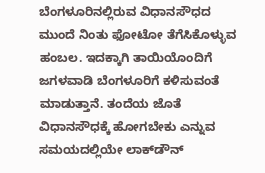ಬೆಂಗಳೂರಿನಲ್ಲಿರುವ ವಿಧಾನಸೌಧದ ಮುಂದೆ ನಿಂತು ಫೋಟೋ ತೆಗೆಸಿಕೊಳ್ಳುವ ಹಂಬಲ. ಇದಕ್ಕಾಗಿ ತಾಯಿಯೊಂದಿಗೆ ಜಗಳವಾಡಿ ಬೆಂಗಳೂರಿಗೆ ಕಳಿಸುವಂತೆ ಮಾಡುತ್ತಾನೆ. ತಂದೆಯ ಜೊತೆ ವಿಧಾನಸೌಧಕ್ಕೆ ಹೋಗಬೇಕು ಎನ್ನುವ ಸಮಯದಲ್ಲಿಯೇ ಲಾಕ್‌ಡೌನ್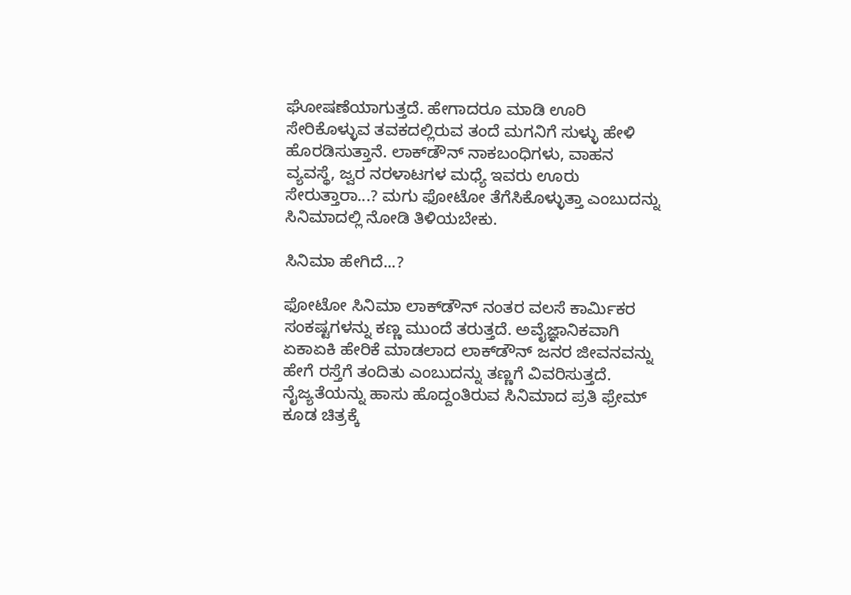ಘೋಷಣೆಯಾಗುತ್ತದೆ. ಹೇಗಾದರೂ ಮಾಡಿ ಊರಿ ಸೇರಿಕೊಳ್ಳುವ ತವಕದಲ್ಲಿರುವ ತಂದೆ ಮಗನಿಗೆ ಸುಳ್ಳು ಹೇಳಿ ಹೊರಡಿಸುತ್ತಾನೆ. ಲಾಕ್‌ಡೌನ್ ನಾಕಬಂಧಿಗಳು, ವಾಹನ ವ್ಯವಸ್ಥೆ, ಜ್ವರ ನರಳಾಟಗಳ ಮಧ್ಯೆ ಇವರು ಊರು ಸೇರುತ್ತಾರಾ...? ಮಗು ಫೋಟೋ ತೆಗೆಸಿಕೊಳ್ಳುತ್ತಾ ಎಂಬುದನ್ನು ಸಿನಿಮಾದಲ್ಲಿ ನೋಡಿ ತಿಳಿಯಬೇಕು.

ಸಿನಿಮಾ ಹೇಗಿದೆ...?

ಫೋಟೋ ಸಿನಿಮಾ ಲಾಕ್‌ಡೌನ್ ನಂತರ ವಲಸೆ ಕಾರ್ಮಿಕರ ಸಂಕಷ್ಟಗಳನ್ನು ಕಣ್ಣ ಮುಂದೆ ತರುತ್ತದೆ. ಅವೈಜ್ಞಾನಿಕವಾಗಿ ಏಕಾಏಕಿ ಹೇರಿಕೆ ಮಾಡಲಾದ ಲಾಕ್‌ಡೌನ್ ಜನರ ಜೀವನವನ್ನು ಹೇಗೆ ರಸ್ತೆಗೆ ತಂದಿತು ಎಂಬುದನ್ನು ತಣ್ಣಗೆ ವಿವರಿಸುತ್ತದೆ. ನೈಜ್ಯತೆಯನ್ನು ಹಾಸು ಹೊದ್ದಂತಿರುವ ಸಿನಿಮಾದ ಪ್ರತಿ ಫ್ರೇಮ್ ಕೂಡ ಚಿತ್ರಕ್ಕೆ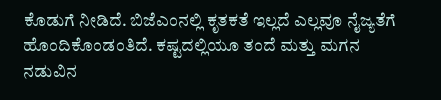ಕೊಡುಗೆ ನೀಡಿದೆ. ಬಿಜೆಎಂನಲ್ಲಿ ಕೃತಕತೆ ಇಲ್ಲದೆ ಎಲ್ಲವೂ ನೈಜ್ಯತೆಗೆ ಹೊಂದಿಕೊಂಡಂತಿದೆ. ಕಷ್ಟದಲ್ಲಿಯೂ ತಂದೆ ಮತ್ತು ಮಗನ ನಡುವಿನ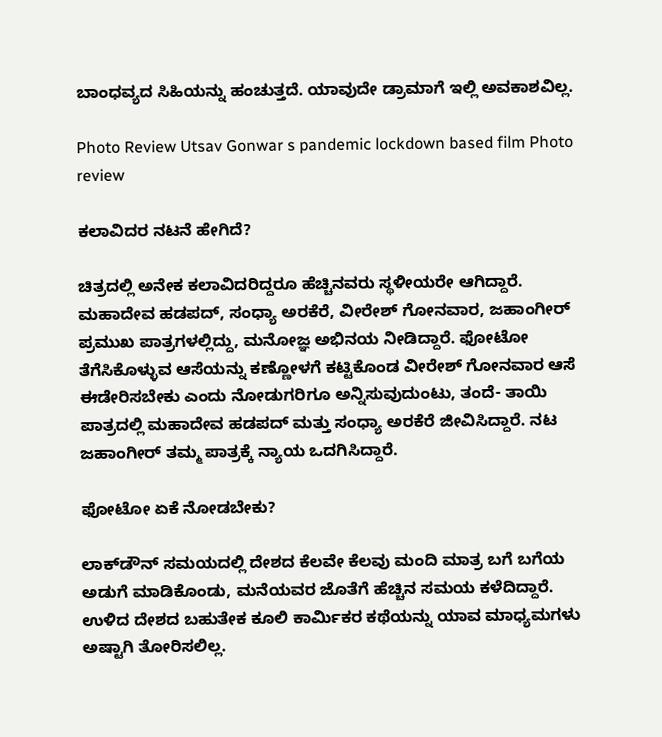ಬಾಂಧವ್ಯದ ಸಿಹಿಯನ್ನು ಹಂಚುತ್ತದೆ. ಯಾವುದೇ ಡ್ರಾಮಾಗೆ ಇಲ್ಲಿ ಅವಕಾಶವಿಲ್ಲ.

Photo Review Utsav Gonwar s pandemic lockdown based film Photo review

ಕಲಾವಿದರ ನಟನೆ ಹೇಗಿದೆ?

ಚಿತ್ರದಲ್ಲಿ ಅನೇಕ ಕಲಾವಿದರಿದ್ದರೂ ಹೆಚ್ಚಿನವರು ಸ್ಥಳೀಯರೇ ಆಗಿದ್ದಾರೆ. ಮಹಾದೇವ ಹಡಪದ್, ಸಂಧ್ಯಾ ಅರಕೆರೆ, ವೀರೇಶ್ ಗೋನವಾರ, ಜಹಾಂಗೀರ್ ಪ್ರಮುಖ ಪಾತ್ರಗಳಲ್ಲಿದ್ದು, ಮನೋಜ್ಞ ಅಭಿನಯ ನೀಡಿದ್ದಾರೆ. ಫೋಟೋ ತೆಗೆಸಿಕೊಳ್ಳುವ ಆಸೆಯನ್ನು ಕಣ್ಣೋಳಗೆ ಕಟ್ಟಿಕೊಂಡ ವೀರೇಶ್ ಗೋನವಾರ ಆಸೆ ಈಡೇರಿಸಬೇಕು ಎಂದು ನೋಡುಗರಿಗೂ ಅನ್ನಿಸುವುದುಂಟು, ತಂದೆ- ತಾಯಿ ಪಾತ್ರದಲ್ಲಿ ಮಹಾದೇವ ಹಡಪದ್ ಮತ್ತು ಸಂಧ್ಯಾ ಅರಕೆರೆ ಜೀವಿಸಿದ್ದಾರೆ. ನಟ ಜಹಾಂಗೀರ್ ತಮ್ಮ ಪಾತ್ರಕ್ಕೆ ನ್ಯಾಯ ಒದಗಿಸಿದ್ದಾರೆ.

ಫೋಟೋ ಏಕೆ ನೋಡಬೇಕು?

ಲಾಕ್‌ಡೌನ್ ಸಮಯದಲ್ಲಿ ದೇಶದ ಕೆಲವೇ ಕೆಲವು ಮಂದಿ ಮಾತ್ರ ಬಗೆ ಬಗೆಯ ಅಡುಗೆ ಮಾಡಿಕೊಂಡು, ಮನೆಯವರ ಜೊತೆಗೆ ಹೆಚ್ಚಿನ ಸಮಯ ಕಳೆದಿದ್ದಾರೆ. ಉಳಿದ ದೇಶದ ಬಹುತೇಕ ಕೂಲಿ ಕಾರ್ಮಿಕರ ಕಥೆಯನ್ನು ಯಾವ ಮಾಧ್ಯಮಗಳು ಅಷ್ಟಾಗಿ ತೋರಿಸಲಿಲ್ಲ.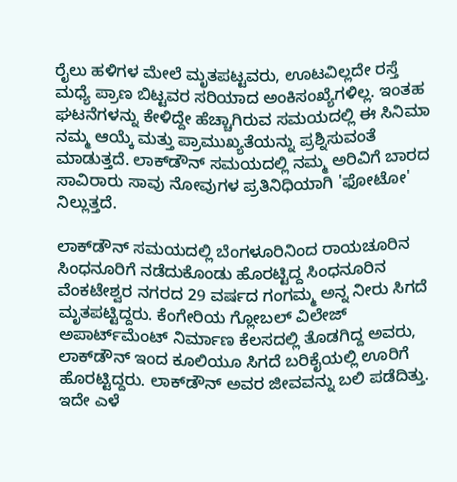ರೈಲು ಹಳಿಗಳ ಮೇಲೆ ಮೃತಪಟ್ಟವರು, ಊಟವಿಲ್ಲದೇ ರಸ್ತೆ ಮಧ್ಯೆ ಪ್ರಾಣ ಬಿಟ್ಟವರ ಸರಿಯಾದ ಅಂಕಿಸಂಖ್ಯೆಗಳಿಲ್ಲ. ಇಂತಹ ಘಟನೆಗಳನ್ನು ಕೇಳಿದ್ದೇ ಹೆಚ್ಚಾಗಿರುವ ಸಮಯದಲ್ಲಿ ಈ ಸಿನಿಮಾ ನಮ್ಮ ಆಯ್ಕೆ ಮತ್ತು ಪ್ರಾಮುಖ್ಯತೆಯನ್ನು ಪ್ರಶ್ನಿಸುವಂತೆ ಮಾಡುತ್ತದೆ. ಲಾಕ್‌ಡೌನ್ ಸಮಯದಲ್ಲಿ ನಮ್ಮ ಅರಿವಿಗೆ ಬಾರದ ಸಾವಿರಾರು ಸಾವು ನೋವುಗಳ ಪ್ರತಿನಿಧಿಯಾಗಿ 'ಫೋಟೋ' ನಿಲ್ಲುತ್ತದೆ.

ಲಾಕ್‌ಡೌನ್ ಸಮಯದಲ್ಲಿ ಬೆಂಗಳೂರಿನಿಂದ ರಾಯಚೂರಿನ ಸಿಂಧನೂರಿಗೆ ನಡೆದುಕೊಂಡು ಹೊರಟ್ಟಿದ್ದ ಸಿಂಧನೂರಿನ ವೆಂಕಟೇಶ್ವರ ನಗರದ 29 ವರ್ಷದ ಗಂಗಮ್ಮ ಅನ್ನ ನೀರು ಸಿಗದೆ ಮೃತಪಟ್ಟಿದ್ದರು. ಕೆಂಗೇರಿಯ ಗ್ಲೋಬಲ್ ವಿಲೇಜ್ ಅಪಾರ್ಟ್‌ಮೆಂಟ್ ನಿರ್ಮಾಣ ಕೆಲಸದಲ್ಲಿ ತೊಡಗಿದ್ದ ಅವರು, ಲಾಕ್‌ಡೌನ್ ಇಂದ ಕೂಲಿಯೂ ಸಿಗದೆ ಬರಿಕೈಯಲ್ಲಿ ಊರಿಗೆ ಹೊರಟ್ಟಿದ್ದರು. ಲಾಕ್‌ಡೌನ್ ಅವರ ಜೀವವನ್ನು ಬಲಿ ಪಡೆದಿತ್ತು. ಇದೇ ಎಳೆ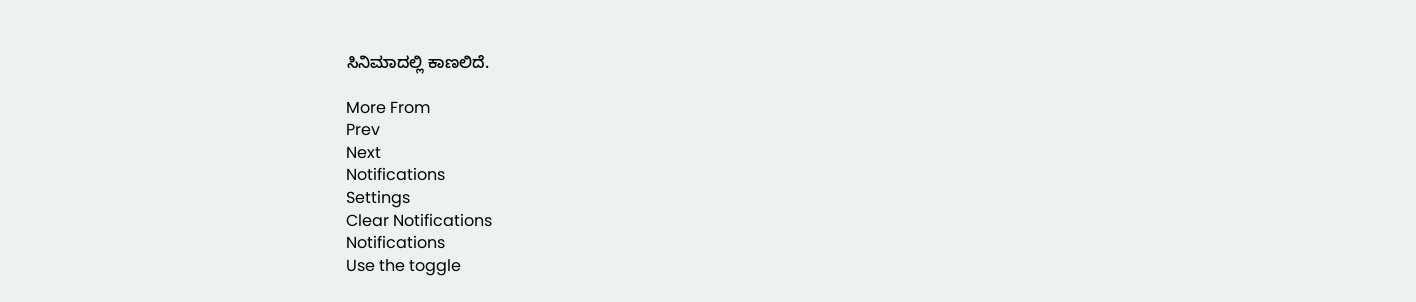ಸಿನಿಮಾದಲ್ಲಿ ಕಾಣಲಿದೆ.

More From
Prev
Next
Notifications
Settings
Clear Notifications
Notifications
Use the toggle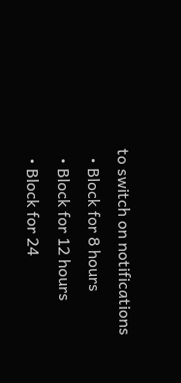to switch on notifications
  • Block for 8 hours
  • Block for 12 hours
  • Block for 24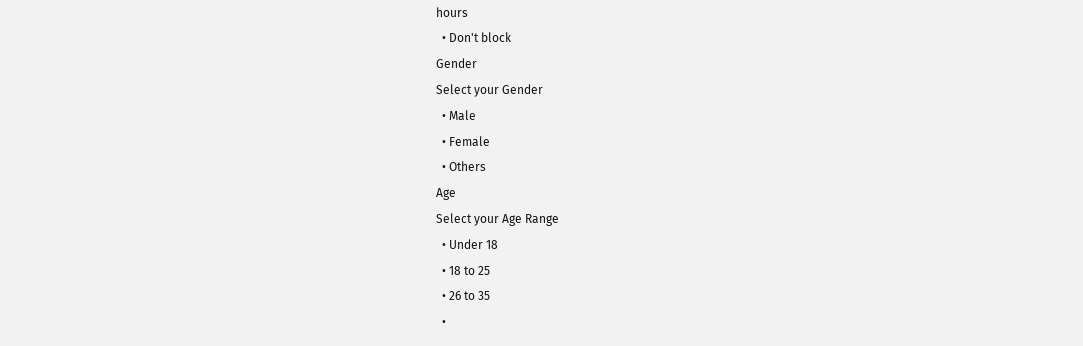hours
  • Don't block
Gender
Select your Gender
  • Male
  • Female
  • Others
Age
Select your Age Range
  • Under 18
  • 18 to 25
  • 26 to 35
  •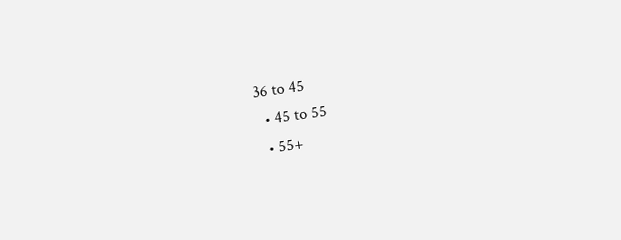36 to 45
  • 45 to 55
  • 55+